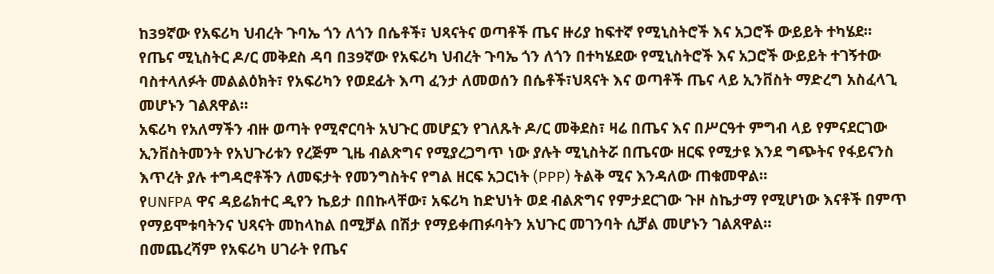ከ39ኛው የአፍሪካ ህብረት ጉባኤ ጎን ለጎን በሴቶች፣ ህጻናትና ወጣቶች ጤና ዙሪያ ከፍተኛ የሚኒስትሮች እና አጋሮች ውይይት ተካሄደ።
የጤና ሚኒስትር ዶ/ር መቅደስ ዳባ በ39ኛው የአፍሪካ ህብረት ጉባኤ ጎን ለጎን በተካሄደው የሚኒስትሮች እና አጋሮች ውይይት ተገኝተው ባስተላለፉት መልልዕክት፣ የአፍሪካን የወደፊት እጣ ፈንታ ለመወሰን በሴቶች፣ህጻናት እና ወጣቶች ጤና ላይ ኢንቨስት ማድረግ አስፈላጊ መሆኑን ገልጸዋል።
አፍሪካ የአለማችን ብዙ ወጣት የሚኖርባት አህጉር መሆኗን የገለጹት ዶ/ር መቅደስ፣ ዛሬ በጤና እና በሥርዓተ ምግብ ላይ የምናደርገው ኢንቨስትመንት የአህጉሪቱን የረጅም ጊዜ ብልጽግና የሚያረጋግጥ ነው ያሉት ሚኒስትሯ በጤናው ዘርፍ የሚታዩ እንደ ግጭትና የፋይናንስ እጥረት ያሉ ተግዳሮቶችን ለመፍታት የመንግስትና የግል ዘርፍ አጋርነት (PPP) ትልቅ ሚና እንዳለው ጠቁመዋል።
የUNFPA ዋና ዳይሬክተር ዲየን ኬይታ በበኩላቸው፣ አፍሪካ ከድህነት ወደ ብልጽግና የምታደርገው ጉዞ ስኬታማ የሚሆነው እናቶች በምጥ የማይሞቱባትንና ህጻናት መከላከል በሚቻል በሽታ የማይቀጠፉባትን አህጉር መገንባት ሲቻል መሆኑን ገልጸዋል።
በመጨረሻም የአፍሪካ ሀገራት የጤና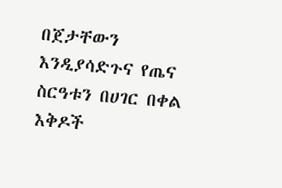በጀታቸውን እንዲያሳድጉና የጤና ስርዓቱን በሀገር በቀል እቅዶች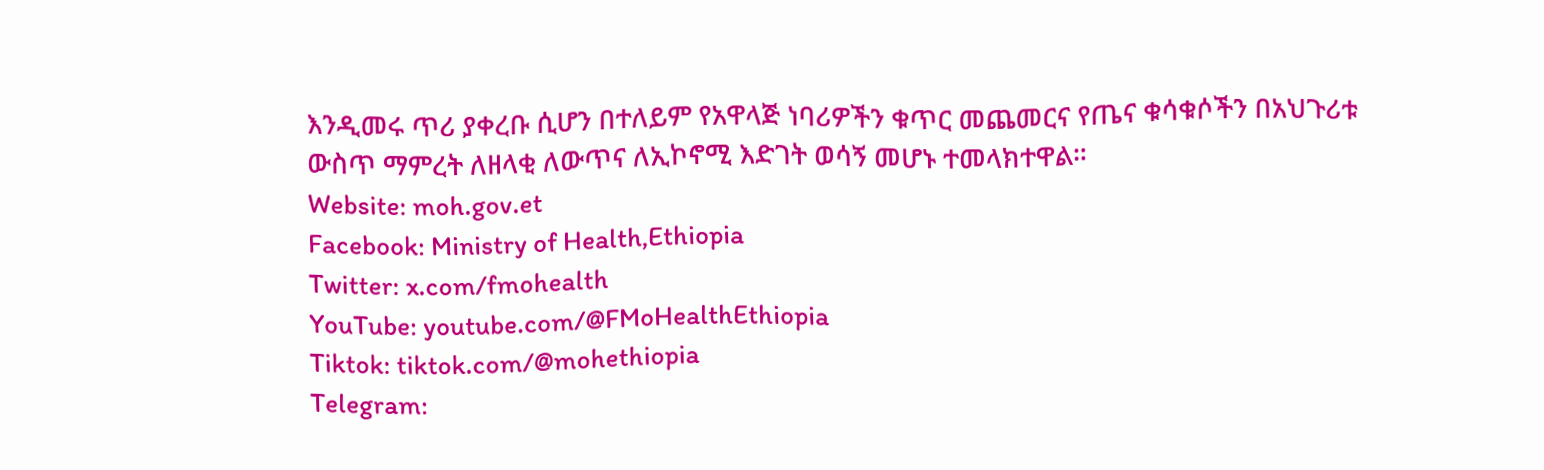እንዲመሩ ጥሪ ያቀረቡ ሲሆን በተለይም የአዋላጅ ነባሪዎችን ቁጥር መጨመርና የጤና ቁሳቁሶችን በአህጉሪቱ ውስጥ ማምረት ለዘላቂ ለውጥና ለኢኮኖሚ እድገት ወሳኝ መሆኑ ተመላክተዋል።
Website: moh.gov.et
Facebook: Ministry of Health,Ethiopia
Twitter: x.com/fmohealth
YouTube: youtube.com/@FMoHealthEthiopia
Tiktok: tiktok.com/@mohethiopia
Telegram: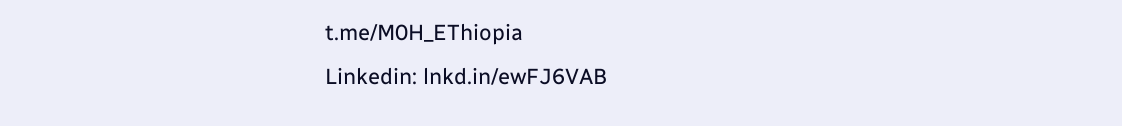t.me/M0H_EThiopia
Linkedin: lnkd.in/ewFJ6VAB